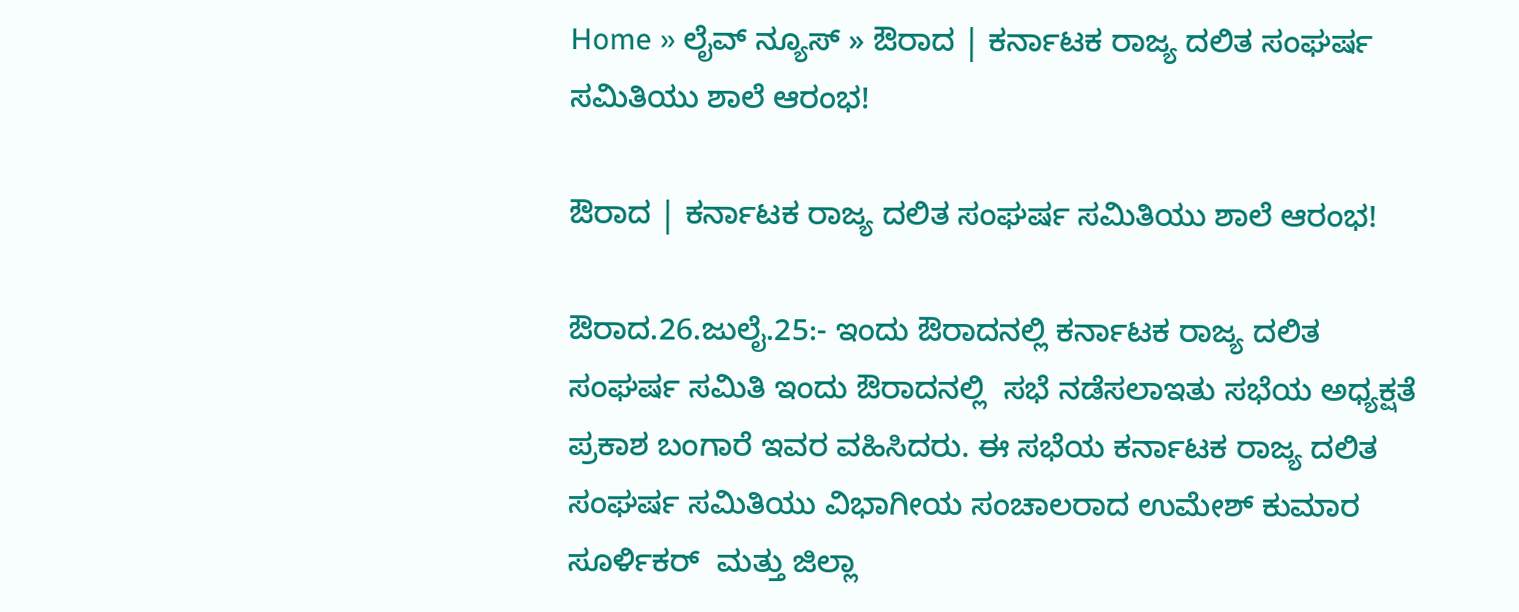Home » ಲೈವ್ ನ್ಯೂಸ್ » ಔರಾದ | ಕರ್ನಾಟಕ ರಾಜ್ಯ ದಲಿತ ಸಂಘರ್ಷ ಸಮಿತಿಯು ಶಾಲೆ ಆರಂಭ!

ಔರಾದ | ಕರ್ನಾಟಕ ರಾಜ್ಯ ದಲಿತ ಸಂಘರ್ಷ ಸಮಿತಿಯು ಶಾಲೆ ಆರಂಭ!

ಔರಾದ.26.ಜುಲೈ.25:- ಇಂದು ಔರಾದನಲ್ಲಿ ಕರ್ನಾಟಕ ರಾಜ್ಯ ದಲಿತ ಸಂಘರ್ಷ ಸಮಿತಿ ಇಂದು ಔರಾದನಲ್ಲಿ  ಸಭೆ ನಡೆಸಲಾಇತು ಸಭೆಯ ಅಧ್ಯಕ್ಷತೆ ಪ್ರಕಾಶ ಬಂಗಾರೆ ಇವರ ವಹಿಸಿದರು. ಈ ಸಭೆಯ ಕರ್ನಾಟಕ ರಾಜ್ಯ ದಲಿತ ಸಂಘರ್ಷ ಸಮಿತಿಯು ವಿಭಾಗೀಯ ಸಂಚಾಲರಾದ ಉಮೇಶ್ ಕುಮಾರ ಸೂರ್ಳಿಕರ್  ಮತ್ತು ಜಿಲ್ಲಾ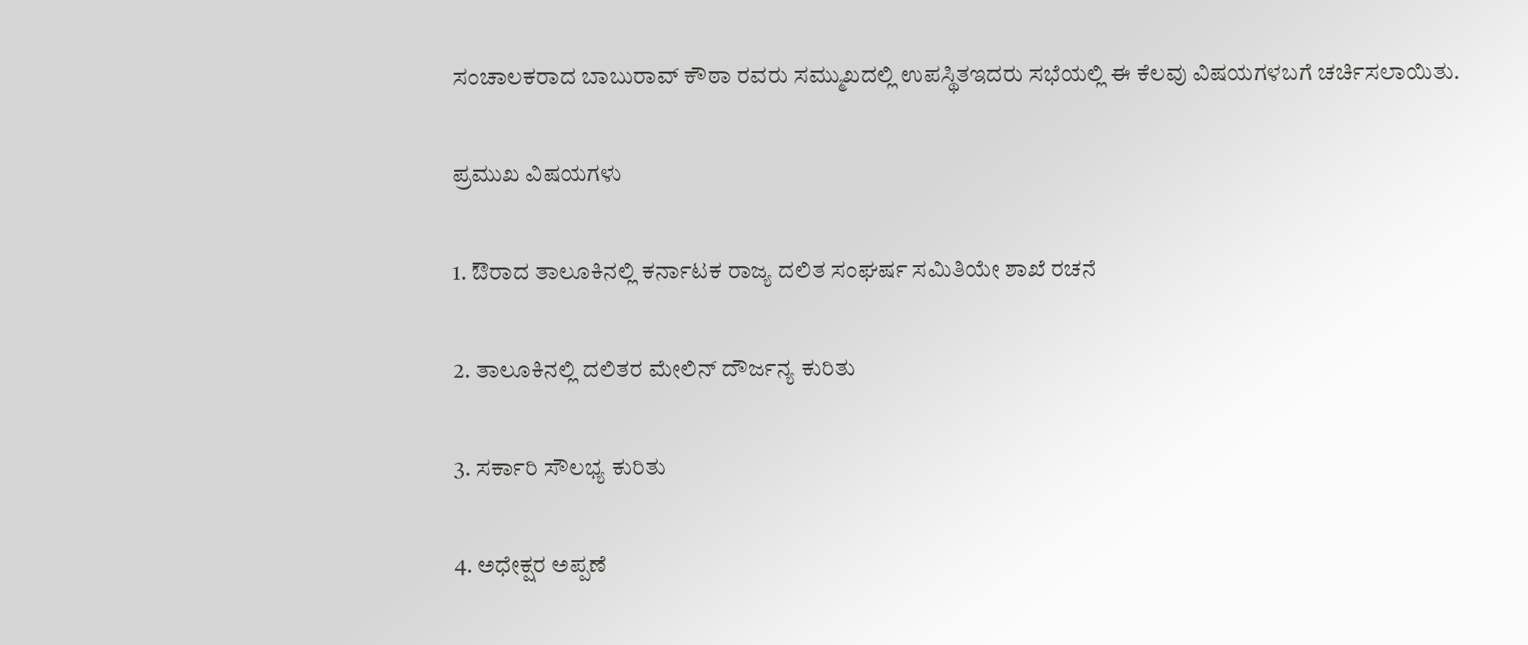ಸಂಚಾಲಕರಾದ ಬಾಬುರಾವ್ ಕೌಠಾ ರವರು ಸಮ್ಮುಖದಲ್ಲಿ ಉಪಸ್ಥಿತಇದರು ಸಭೆಯಲ್ಲಿ ಈ ಕೆಲವು ವಿಷಯಗಳಬಗೆ ಚರ್ಚಿಸಲಾಯಿತು.

ಪ್ರಮುಖ ವಿಷಯಗಳು

1. ಔರಾದ ತಾಲೂಕಿನಲ್ಲಿ ಕರ್ನಾಟಕ ರಾಜ್ಯ ದಲಿತ ಸಂಘರ್ಷ ಸಮಿತಿಯೇ ಶಾಖೆ ರಚನೆ

2. ತಾಲೂಕಿನಲ್ಲಿ ದಲಿತರ ಮೇಲಿನ್ ದೌರ್ಜನ್ಯ ಕುರಿತು

3. ಸರ್ಕಾರಿ ಸೌಲಭ್ಯ ಕುರಿತು

4. ಅಧೇಕ್ಷರ ಅಪ್ಪಣೆ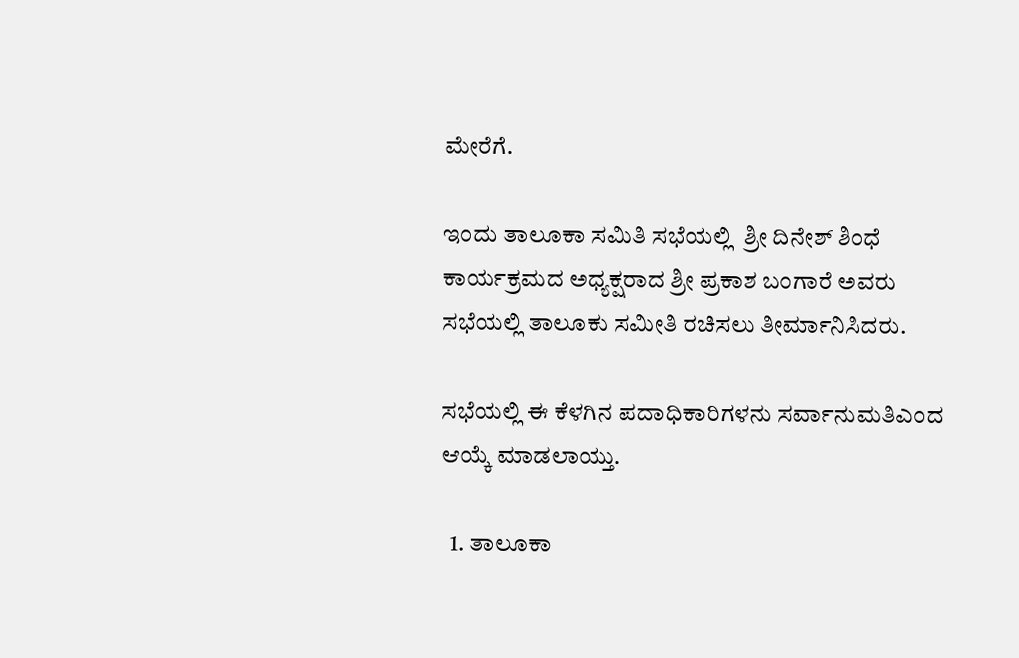ಮೇರೆಗೆ.

ಇಂದು ತಾಲೂಕಾ ಸಮಿತಿ ಸಭೆಯಲ್ಲಿ  ಶ್ರೀ ದಿನೇಶ್ ಶಿಂಧೆ ಕಾರ್ಯಕ್ರಮದ ಅಧ್ಯಕ್ಷರಾದ ಶ್ರೀ ಪ್ರಕಾಶ ಬಂಗಾರೆ ಅವರು ಸಭೆಯಲ್ಲಿ ತಾಲೂಕು ಸಮೀತಿ ರಚಿಸಲು ತೀರ್ಮಾನಿಸಿದರು.

ಸಭೆಯಲ್ಲಿ ಈ ಕೆಳಗಿನ ಪದಾಧಿಕಾರಿಗಳನು ಸರ್ವಾನುಮತಿಎಂದ ಆಯ್ಕೆ ಮಾಡಲಾಯ್ತು.

  1. ತಾಲೂಕಾ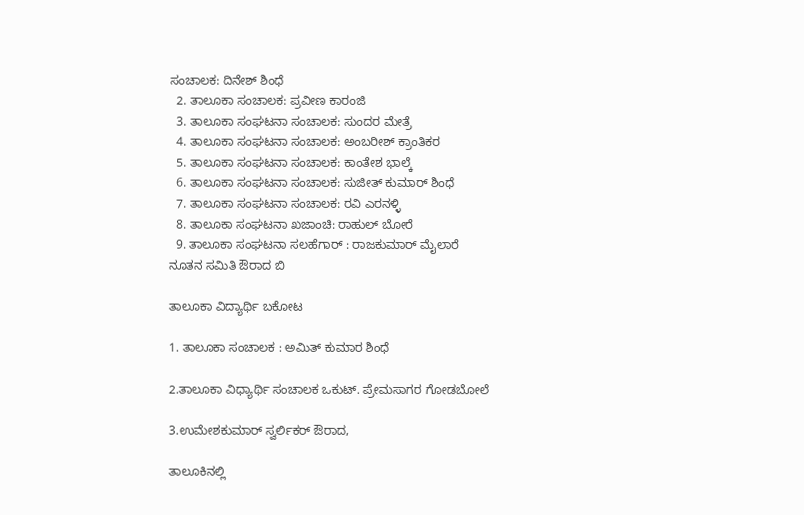ಸಂಚಾಲಕ: ದಿನೇಶ್ ಶಿಂಧೆ
  2. ತಾಲೂಕಾ ಸಂಚಾಲಕ: ಪ್ರವೀಣ ಕಾರಂಜಿ
  3. ತಾಲೂಕಾ ಸಂಘಟನಾ ಸಂಚಾಲಕ: ಸುಂದರ ಮೇತ್ರೆ
  4. ತಾಲೂಕಾ ಸಂಘಟನಾ ಸಂಚಾಲಕ: ಅಂಬರೀಶ್ ಕ್ರಾಂತಿಕರ
  5. ತಾಲೂಕಾ ಸಂಘಟನಾ ಸಂಚಾಲಕ: ಕಾಂತೇಶ ಭಾಲ್ಕೆ
  6. ತಾಲೂಕಾ ಸಂಘಟನಾ ಸಂಚಾಲಕ: ಸುಜೀತ್ ಕುಮಾರ್ ಶಿಂಧೆ
  7. ತಾಲೂಕಾ ಸಂಘಟನಾ ಸಂಚಾಲಕ: ರವಿ ಎರನಳ್ಳಿ
  8. ತಾಲೂಕಾ ಸಂಘಟನಾ ಖಜಾಂಚಿ: ರಾಹುಲ್ ಬೋರೆ
  9. ತಾಲೂಕಾ ಸಂಘಟನಾ ಸಲಹೆಗಾರ್ : ರಾಜಕುಮಾರ್ ಮೈಲಾರೆ
ನೂತನ ಸಮಿತಿ ಔರಾದ ಬಿ

ತಾಲೂಕಾ ವಿದ್ಯಾರ್ಥಿ ಬಕೋಟ

1. ತಾಲೂಕಾ ಸಂಚಾಲಕ : ಅಮಿತ್ ಕುಮಾರ ಶಿಂಧೆ

2.ತಾಲೂಕಾ ವಿಧ್ಯಾರ್ಥಿ ಸಂಚಾಲಕ ಒಕುಟ್. ಪ್ರೇಮಸಾಗರ ಗೋಡಬೋಲೆ

3.ಉಮೇಶಕುಮಾರ್ ಸ್ವರ್ಲಿಕರ್ ಔರಾದ,

ತಾಲೂಕಿನಲ್ಲಿ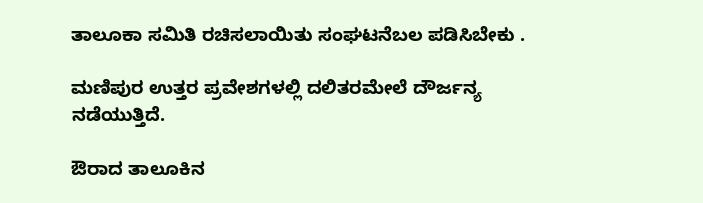ತಾಲೂಕಾ ಸಮಿತಿ ರಚಿಸಲಾಯಿತು ಸಂಘಟನೆಬಲ ಪಡಿಸಿಬೇಕು .

ಮಣಿಪುರ ಉತ್ತರ ಪ್ರವೇಶಗಳಲ್ಲಿ ದಲಿತರಮೇಲೆ ದೌರ್ಜನ್ಯ ನಡೆಯುತ್ತಿದೆ.

ಔರಾದ ತಾಲೂಕಿನ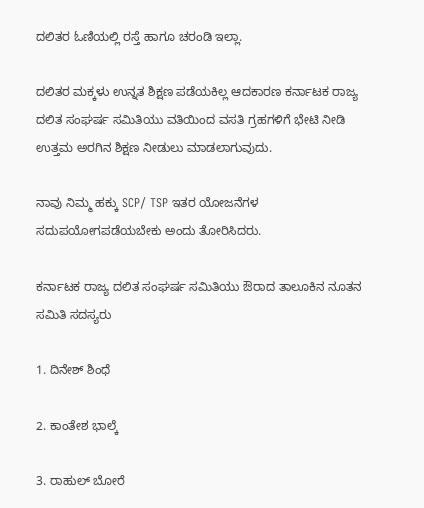ದಲಿತರ ಓಣಿಯಲ್ಲಿ ರಸ್ತೆ ಹಾಗೂ ಚರಂಡಿ ಇಲ್ಲಾ.

ದಲಿತರ ಮಕ್ಕಳು ಉನ್ನತ ಶಿಕ್ಷಣ ಪಡೆಯಕಿಲ್ಲ ಆದಕಾರಣ ಕರ್ನಾಟಕ ರಾಜ್ಯ ದಲಿತ ಸಂಘರ್ಷ ಸಮಿತಿಯು ವತಿಯಿಂದ ವಸತಿ ಗ್ರಹಗಳಿಗೆ ಭೇಟಿ ನೀಡಿ ಉತ್ತಮ ಅರಗಿನ ಶಿಕ್ಷಣ ನೀಡುಲು ಮಾಡಲಾಗುವುದು.

ನಾವು ನಿಮ್ಮ ಹಕ್ಕು SCP/ TSP ಇತರ ಯೋಜನೆಗಳ ಸದುಪಯೋಗಪಡೆಯಬೇಕು ಅಂದು ತೋರಿಸಿದರು.

ಕರ್ನಾಟಕ ರಾಜ್ಯ ದಲಿತ ಸಂಘರ್ಷ ಸಮಿತಿಯು ಔರಾದ ತಾಲೂಕಿನ ನೂತನ ಸಮಿತಿ ಸದಸ್ಯರು

1. ದಿನೇಶ್ ಶಿಂಧೆ

2. ಕಾಂತೇಶ ಭಾಲ್ಕೆ

3. ರಾಹುಲ್ ಬೋರೆ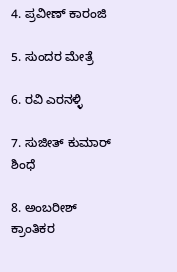4. ಪ್ರವೀಣ್ ಕಾರಂಜಿ

5. ಸುಂದರ ಮೇತ್ರೆ

6. ರವಿ ಎರನಳ್ಳಿ

7. ಸುಜೀತ್ ಕುಮಾರ್ ಶಿಂಧೆ

8. ಅಂಬರೀಶ್ ಕ್ರಾಂತಿಕರ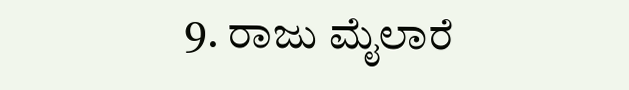9. ರಾಜು ಮೈಲಾರೆ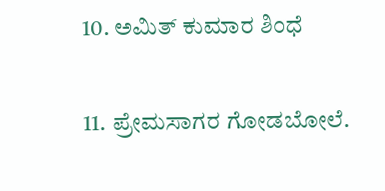10. ಅಮಿತ್ ಕುಮಾರ ಶಿಂಧೆ

11. ಪ್ರೇಮಸಾಗರ ಗೋಡಬೋಲೆ.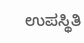ಉಪಸ್ಥಿತಿ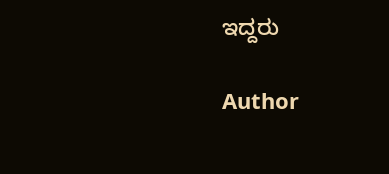ಇದ್ದರು

Author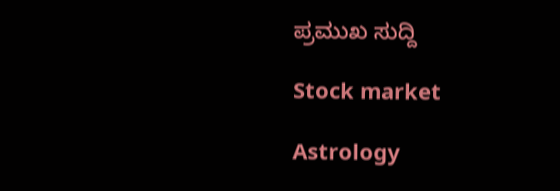ಪ್ರಮುಖ ಸುದ್ದಿ

Stock market

Astrology